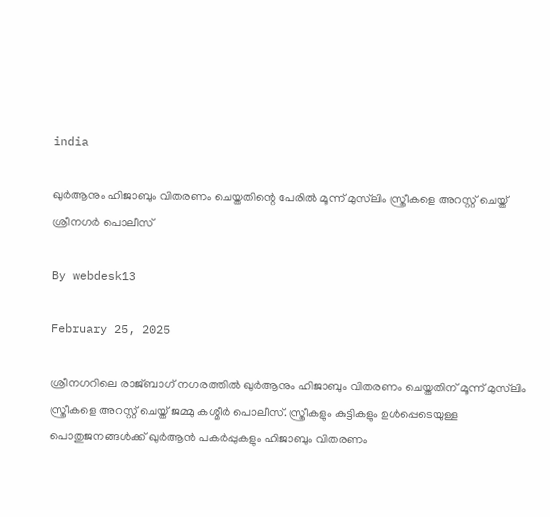india

ഖുര്‍ആനും ഹിജാബും വിതരണം ചെയ്തതിന്റെ പേരില്‍ മൂന്ന് മുസ്‌ലിം സ്ത്രീകളെ അറസ്റ്റ് ചെയ്ത് ശ്രീനഗര്‍ പൊലീസ്‌

By webdesk13

February 25, 2025

ശ്രീനഗറിലെ രാജ്ബാഗ് നഗരത്തില്‍ ഖുര്‍ആനും ഹിജാബും വിതരണം ചെയ്തതിന് മൂന്ന് മുസ്‌ലിം സ്ത്രീകളെ അറസ്റ്റ് ചെയ്ത് ജമ്മു കശ്മീര്‍ പൊലീസ്. സ്ത്രീകളും കുട്ടികളും ഉള്‍പ്പെടെയുള്ള പൊതുജനങ്ങള്‍ക്ക് ഖുര്‍ആന്‍ പകര്‍പ്പുകളും ഹിജാബും വിതരണം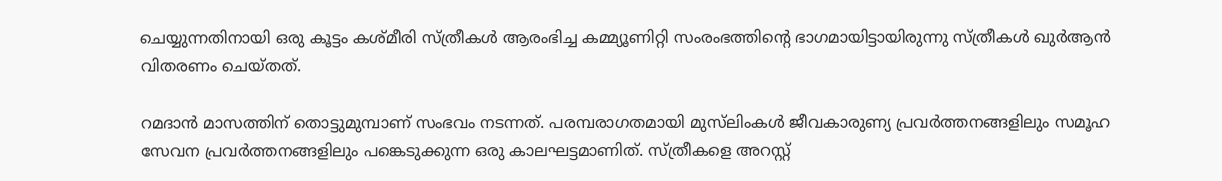ചെയ്യുന്നതിനായി ഒരു കൂട്ടം കശ്മീരി സ്ത്രീകള്‍ ആരംഭിച്ച കമ്മ്യൂണിറ്റി സംരംഭത്തിന്റെ ഭാഗമായിട്ടായിരുന്നു സ്ത്രീകള്‍ ഖുര്‍ആന്‍ വിതരണം ചെയ്തത്.

റമദാന്‍ മാസത്തിന് തൊട്ടുമുമ്പാണ് സംഭവം നടന്നത്. പരമ്പരാഗതമായി മുസ്‌ലിംകള്‍ ജീവകാരുണ്യ പ്രവര്‍ത്തനങ്ങളിലും സമൂഹ സേവന പ്രവര്‍ത്തനങ്ങളിലും പങ്കെടുക്കുന്ന ഒരു കാലഘട്ടമാണിത്. സ്ത്രീകളെ അറസ്റ്റ്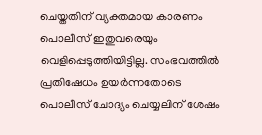ചെയ്തതിന് വ്യക്തമായ കാരണം പൊലീസ് ഇതുവരെയും വെളിപ്പെടുത്തിയിട്ടില്ല. സംഭവത്തില്‍ പ്രതിഷേധം ഉയര്‍ന്നതോടെ പൊലീസ് ചോദ്യം ചെയ്യലിന് ശേഷം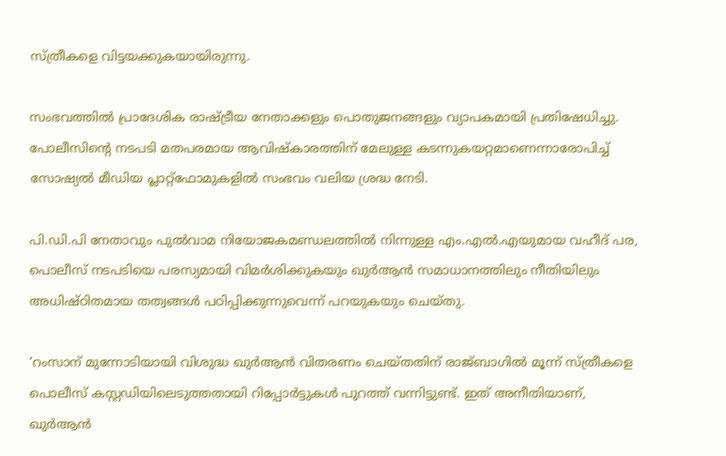സ്ത്രീകളെ വിട്ടയക്കുകയായിരുന്നു.

സംഭവത്തില്‍ പ്രാദേശിക രാഷ്ട്രീയ നേതാക്കളും പൊതുജനങ്ങളും വ്യാപകമായി പ്രതിഷേധിച്ചു. പോലീസിന്റെ നടപടി മതപരമായ ആവിഷ്‌കാരത്തിന് മേലുള്ള കടന്നുകയറ്റമാണെന്നാരോപിച്ച് സോഷ്യല്‍ മീഡിയ പ്ലാറ്റ്‌ഫോമുകളില്‍ സംഭവം വലിയ ശ്രദ്ധ നേടി.

പി.ഡി.പി നേതാവും പുല്‍വാമ നിയോജകമണ്ഡലത്തില്‍ നിന്നുള്ള എം.എല്‍.എയുമായ വഹീദ് പര, പൊലീസ് നടപടിയെ പരസ്യമായി വിമര്‍ശിക്കുകയും ഖുര്‍ആന്‍ സമാധാനത്തിലും നീതിയിലും അധിഷ്ഠിതമായ തത്വങ്ങള്‍ പഠിപ്പിക്കുന്നുവെന്ന് പറയുകയും ചെയ്തു.

‘റംസാന് മുന്നോടിയായി വിശുദ്ധ ഖുര്‍ആന്‍ വിതരണം ചെയ്തതിന് രാജ്ബാഗില്‍ മൂന്ന് സ്ത്രീകളെ പൊലീസ് കസ്റ്റഡിയിലെടുത്തതായി റിപ്പോര്‍ട്ടുകള്‍ പുറത്ത് വന്നിട്ടുണ്ട്. ഇത് അനീതിയാണ്, ഖുര്‍ആന്‍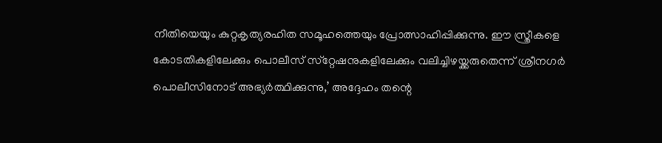നീതിയെയും കുറ്റകൃത്യരഹിത സമൂഹത്തെയും പ്രോത്സാഹിപ്പിക്കുന്നു. ഈ സ്ത്രീകളെ കോടതികളിലേക്കും പൊലീസ് സ്‌റ്റേഷനുകളിലേക്കും വലിച്ചിഴയ്ക്കരുതെന്ന് ശ്രീനഗര്‍ പൊലീസിനോട് അഭ്യര്‍ത്ഥിക്കുന്നു,’ അദ്ദേഹം തന്റെ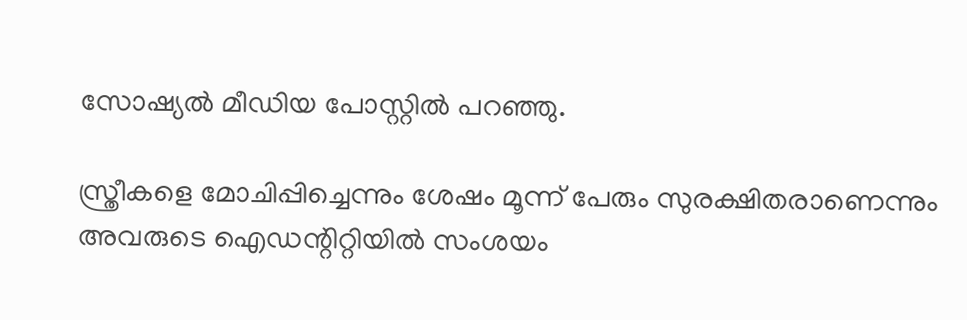സോഷ്യല്‍ മീഡിയ പോസ്റ്റില്‍ പറഞ്ഞു.

സ്ത്രീകളെ മോചിപ്പിച്ചെന്നും ശേഷം മൂന്ന് പേരും സുരക്ഷിതരാണെന്നും അവരുടെ ഐഡന്റിറ്റിയില്‍ സംശയം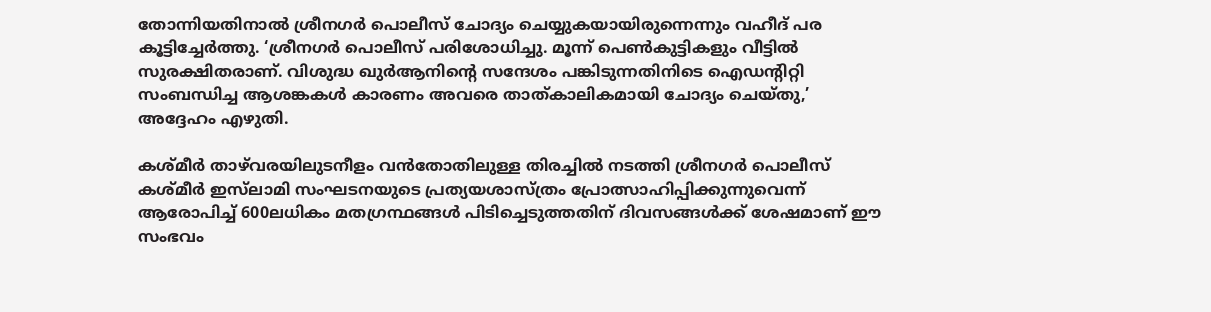തോന്നിയതിനാല്‍ ശ്രീനഗര്‍ പൊലീസ് ചോദ്യം ചെയ്യുകയായിരുന്നെന്നും വഹീദ് പര കൂട്ടിച്ചേര്‍ത്തു. ‘ശ്രീനഗര്‍ പൊലീസ് പരിശോധിച്ചു. മൂന്ന് പെണ്‍കുട്ടികളും വീട്ടില്‍ സുരക്ഷിതരാണ്. വിശുദ്ധ ഖുര്‍ആനിന്റെ സന്ദേശം പങ്കിടുന്നതിനിടെ ഐഡന്റിറ്റി സംബന്ധിച്ച ആശങ്കകള്‍ കാരണം അവരെ താത്കാലികമായി ചോദ്യം ചെയ്തു,’ അദ്ദേഹം എഴുതി.

കശ്മീര്‍ താഴ്‌വരയിലുടനീളം വന്‍തോതിലുള്ള തിരച്ചില്‍ നടത്തി ശ്രീനഗര്‍ പൊലീസ് കശ്മീര്‍ ഇസ്‌ലാമി സംഘടനയുടെ പ്രത്യയശാസ്ത്രം പ്രോത്സാഹിപ്പിക്കുന്നുവെന്ന് ആരോപിച്ച് 600ലധികം മതഗ്രന്ഥങ്ങള്‍ പിടിച്ചെടുത്തതിന് ദിവസങ്ങള്‍ക്ക് ശേഷമാണ് ഈ സംഭവം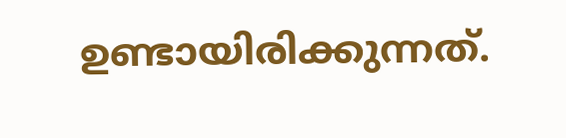ഉണ്ടായിരിക്കുന്നത്.